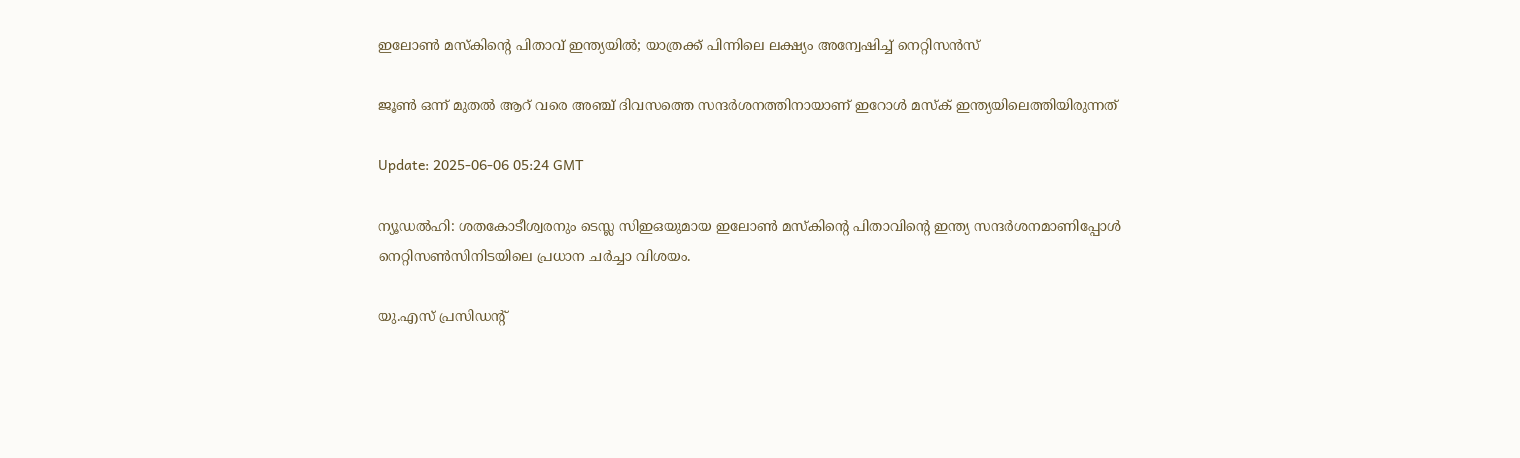ഇലോൺ മസ്കിന്റെ പിതാവ് ഇന്ത്യയിൽ; യാത്രക്ക് പിന്നിലെ ലക്ഷ്യം അന്വേഷിച്ച് നെറ്റിസൻസ്

ജൂണ്‍ ഒന്ന് മുതല്‍ ആറ് വരെ അഞ്ച് ദിവസത്തെ സന്ദര്‍ശനത്തിനായാണ് ഇറോൾ മസ്ക് ഇന്ത്യയിലെത്തിയിരുന്നത്

Update: 2025-06-06 05:24 GMT

ന്യൂഡൽഹി: ശതകോടീശ്വരനും ടെസ്ല സിഇഒയുമായ ഇലോണ്‍ മസ്‌കിന്റെ പിതാവിന്റെ ഇന്ത്യ സന്ദർശനമാണിപ്പോൾ നെറ്റിസൺസിനിടയിലെ ‍പ്രധാന ചർച്ചാ വിശയം.

യു.എസ് പ്രസിഡന്‍റ്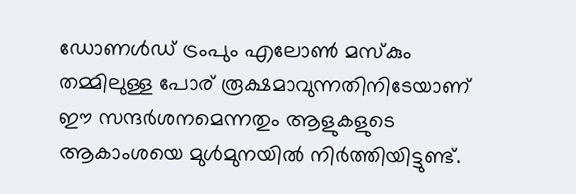ഡോണൾഡ് ട്രംപും എലോൺ മസ്കും തമ്മിലുള്ള പോര് രൂക്ഷമാവുന്നതിനിടേയാണ് ഈ സന്ദർശനമെന്നതും ആളുകളുടെ ആകാംശയെ മുൾമുനയിൽ നിർത്തിയിട്ടുണ്ട്.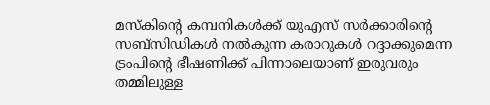മസ്കിന്റെ കമ്പനികൾക്ക് യുഎസ് സർക്കാരിന്റെ സബ്‌സിഡികൾ നൽകുന്ന കരാറുകള്‍ റദ്ദാക്കുമെന്ന ട്രംപിന്റെ ഭീഷണിക്ക് പിന്നാലെയാണ് ഇരുവരും തമ്മിലുള്ള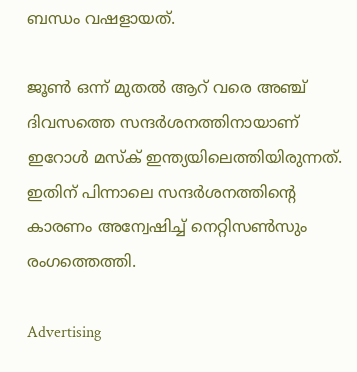ബന്ധം വഷളായത്.

ജൂണ്‍ ഒന്ന് മുതല്‍ ആറ് വരെ അഞ്ച് ദിവസത്തെ സന്ദര്‍ശനത്തിനായാണ് ഇറോൾ മസ്ക് ഇന്ത്യയിലെത്തിയിരുന്നത്. ഇതിന് പിന്നാലെ സന്ദർശനത്തിന്റെ കാരണം അന്വേഷിച്ച് നെറ്റിസൺസും രംഗത്തെത്തി.

Advertising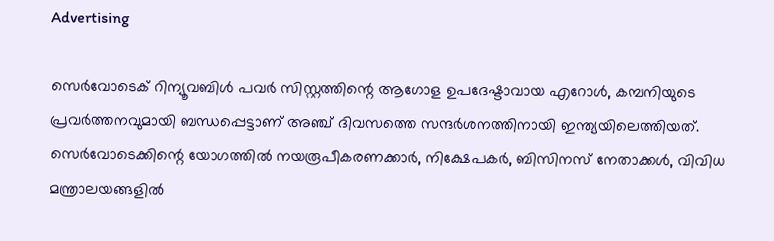Advertising

സെര്‍വോടെക് റിന്യൂവബിള്‍ പവര്‍ സിസ്റ്റത്തിന്റെ ആഗോള ഉപദേഷ്ടാവായ എറോള്‍, കമ്പനിയുടെ പ്രവര്‍ത്തനവുമായി ബന്ധപ്പെട്ടാണ് അഞ്ച് ദിവസത്തെ സന്ദർശനത്തിനായി ഇന്ത്യയിലെത്തിയത്. സെര്‍വോടെക്കിന്റെ യോഗത്തില്‍ നയരൂപീകരണക്കാര്‍, നിക്ഷേപകര്‍, ബിസിനസ് നേതാക്കള്‍, വിവിധ മന്ത്രാലയങ്ങളില്‍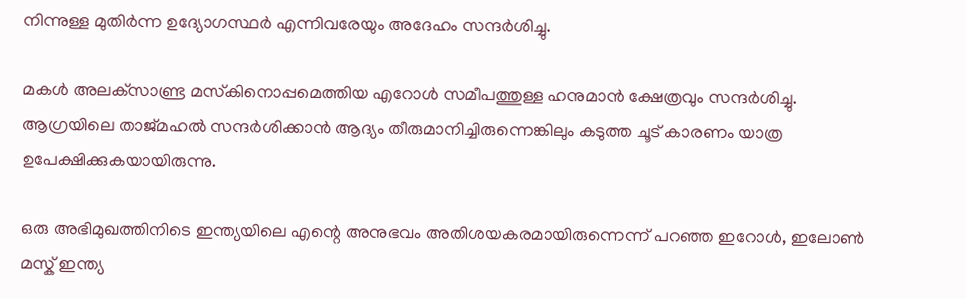നിന്നുള്ള മുതിര്‍ന്ന ഉദ്യോഗസ്ഥർ എന്നിവരേയും അദേഹം സന്ദർശിച്ചു.

മകള്‍ അലക്‌സാണ്ട്ര മസ്‌കിനൊപ്പമെത്തിയ എറോള്‍ സമീപത്തുള്ള ഹനുമാന്‍ ക്ഷേത്രവും സന്ദര്‍ശിച്ചു. ആഗ്രയിലെ താജ്മഹല്‍ സന്ദര്‍ശിക്കാന്‍ ആദ്യം തീരുമാനിച്ചിരുന്നെങ്കിലും കടുത്ത ചൂട് കാരണം യാത്ര ഉപേക്ഷിക്കുകയായിരുന്നു.

ഒരു അഭിമുഖത്തിനിടെ ഇന്ത്യയിലെ എന്റെ അനുഭവം അതിശയകരമായിരുന്നെന്ന് പറഞ്ഞ ഇറോള്‍, ഇലോണ്‍ മസ്ക് ഇന്ത്യ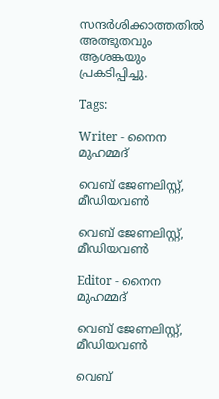സന്ദര്‍ശിക്കാത്തതില്‍ അത്ഭുതവും ആശങ്കയും പ്രകടിപ്പിച്ചു.

Tags:

Writer - നൈന മുഹമ്മദ്

വെബ് ജേണലിസ്റ്റ്, മീഡിയവൺ

വെബ് ജേണലിസ്റ്റ്, മീഡിയവൺ

Editor - നൈന മുഹമ്മദ്

വെബ് ജേണലിസ്റ്റ്, മീഡിയവൺ

വെബ്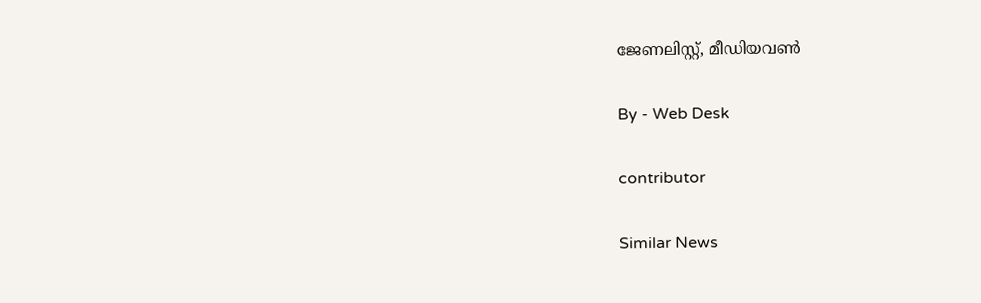ജേണലിസ്റ്റ്, മീഡിയവൺ

By - Web Desk

contributor

Similar News